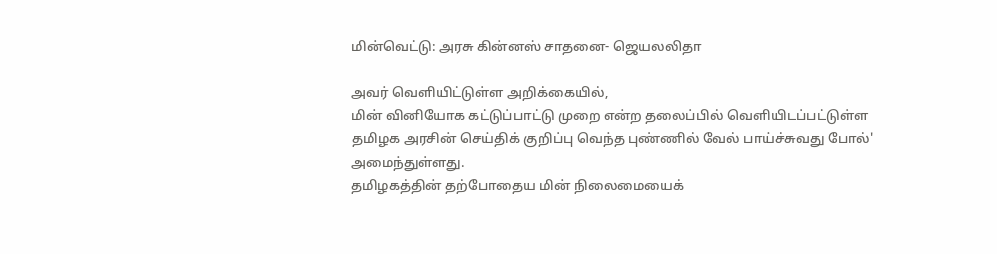மின்வெட்டு: அரசு கின்னஸ் சாதனை- ஜெயலலிதா

அவர் வெளியிட்டுள்ள அறிக்கையில்,
மின் வினியோக கட்டுப்பாட்டு முறை என்ற தலைப்பில் வெளியிடப்பட்டுள்ள தமிழக அரசின் செய்திக் குறிப்பு வெந்த புண்ணில் வேல் பாய்ச்சுவது போல்' அமைந்துள்ளது.
தமிழகத்தின் தற்போதைய மின் நிலைமையைக்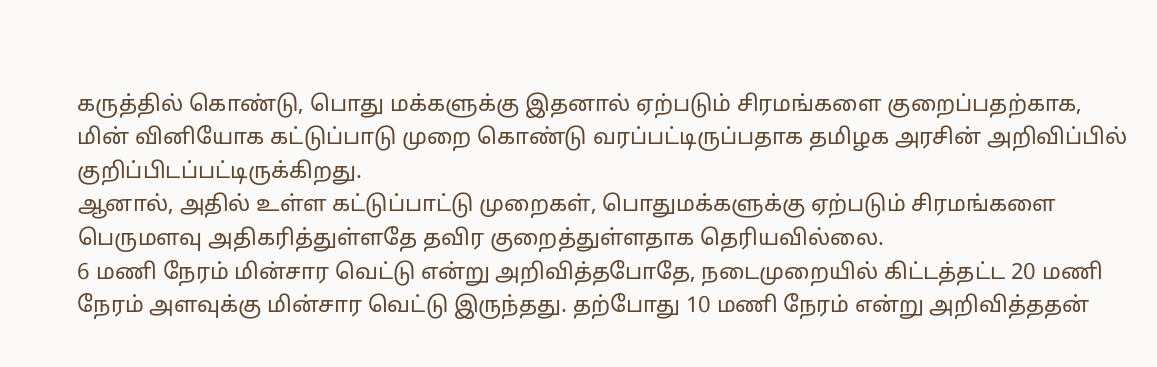கருத்தில் கொண்டு, பொது மக்களுக்கு இதனால் ஏற்படும் சிரமங்களை குறைப்பதற்காக, மின் வினியோக கட்டுப்பாடு முறை கொண்டு வரப்பட்டிருப்பதாக தமிழக அரசின் அறிவிப்பில் குறிப்பிடப்பட்டிருக்கிறது.
ஆனால், அதில் உள்ள கட்டுப்பாட்டு முறைகள், பொதுமக்களுக்கு ஏற்படும் சிரமங்களை பெருமளவு அதிகரித்துள்ளதே தவிர குறைத்துள்ளதாக தெரியவில்லை.
6 மணி நேரம் மின்சார வெட்டு என்று அறிவித்தபோதே, நடைமுறையில் கிட்டத்தட்ட 20 மணி நேரம் அளவுக்கு மின்சார வெட்டு இருந்தது. தற்போது 10 மணி நேரம் என்று அறிவித்ததன்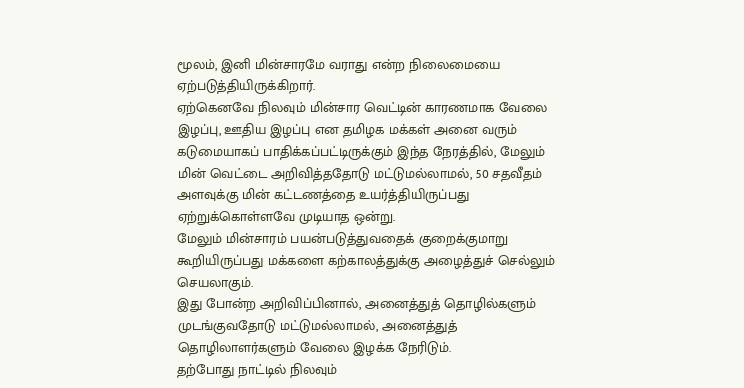மூலம், இனி மின்சாரமே வராது என்ற நிலைமையை ஏற்படுத்தியிருக்கிறார்.
ஏற்கெனவே நிலவும் மின்சார வெட்டின் காரணமாக வேலை இழப்பு, ஊதிய இழப்பு என தமிழக மக்கள் அனை வரும் கடுமையாகப் பாதிக்கப்பட்டிருக்கும் இந்த நேரத்தில், மேலும் மின் வெட்டை அறிவித்ததோடு மட்டுமல்லாமல், 50 சதவீதம் அளவுக்கு மின் கட்டணத்தை உயர்த்தியிருப்பது ஏற்றுக்கொள்ளவே முடியாத ஒன்று.
மேலும் மின்சாரம் பயன்படுத்துவதைக் குறைக்குமாறு கூறியிருப்பது மக்களை கற்காலத்துக்கு அழைத்துச் செல்லும் செயலாகும்.
இது போன்ற அறிவிப்பினால், அனைத்துத் தொழில்களும் முடங்குவதோடு மட்டுமல்லாமல், அனைத்துத் தொழிலாளர்களும் வேலை இழக்க நேரிடும்.
தற்போது நாட்டில் நிலவும்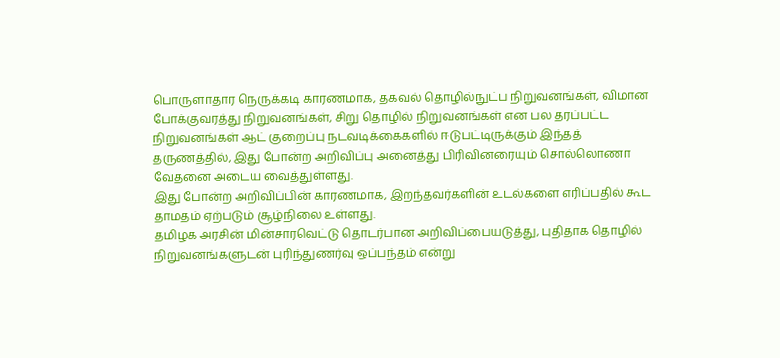பொருளாதார நெருக்கடி காரணமாக, தகவல் தொழில்நுட்ப நிறுவனங்கள், விமான போக்குவரத்து நிறுவனங்கள், சிறு தொழில் நிறுவனங்கள் என பல தரப்பட்ட நிறுவனங்கள் ஆட் குறைப்பு நடவடிக்கைகளில் ஈடுபட்டிருக்கும் இந்தத் தருணத்தில், இது போன்ற அறிவிப்பு அனைத்து பிரிவினரையும் சொல்லொணா வேதனை அடைய வைத்துள்ளது.
இது போன்ற அறிவிப்பின் காரணமாக, இறந்தவர்களின் உடல்களை எரிப்பதில் கூட தாமதம் ஏற்படும் சூழ்நிலை உள்ளது.
தமிழக அரசின் மின்சாரவெட்டு தொடர்பான அறிவிப்பையடுத்து, புதிதாக தொழில் நிறுவனங்களுடன் புரிந்துணர்வு ஒப்பந்தம் என்று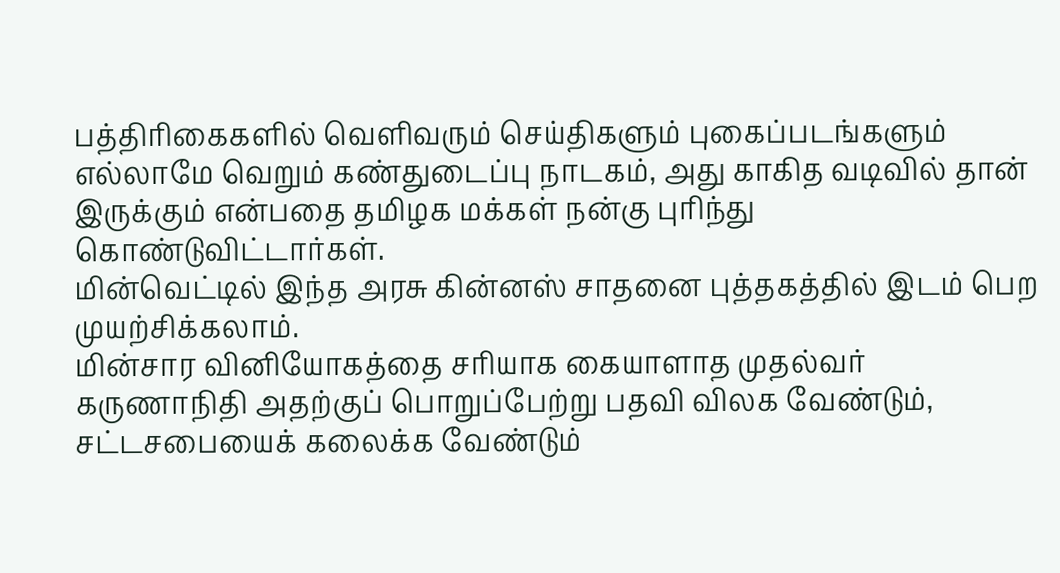பத்திரிகைகளில் வெளிவரும் செய்திகளும் புகைப்படங்களும் எல்லாமே வெறும் கண்துடைப்பு நாடகம், அது காகித வடிவில் தான் இருக்கும் என்பதை தமிழக மக்கள் நன்கு புரிந்து கொண்டுவிட்டார்கள்.
மின்வெட்டில் இந்த அரசு கின்னஸ் சாதனை புத்தகத்தில் இடம் பெற முயற்சிக்கலாம்.
மின்சார வினியோகத்தை சரியாக கையாளாத முதல்வர் கருணாநிதி அதற்குப் பொறுப்பேற்று பதவி விலக வேண்டும், சட்டசபையைக் கலைக்க வேண்டும்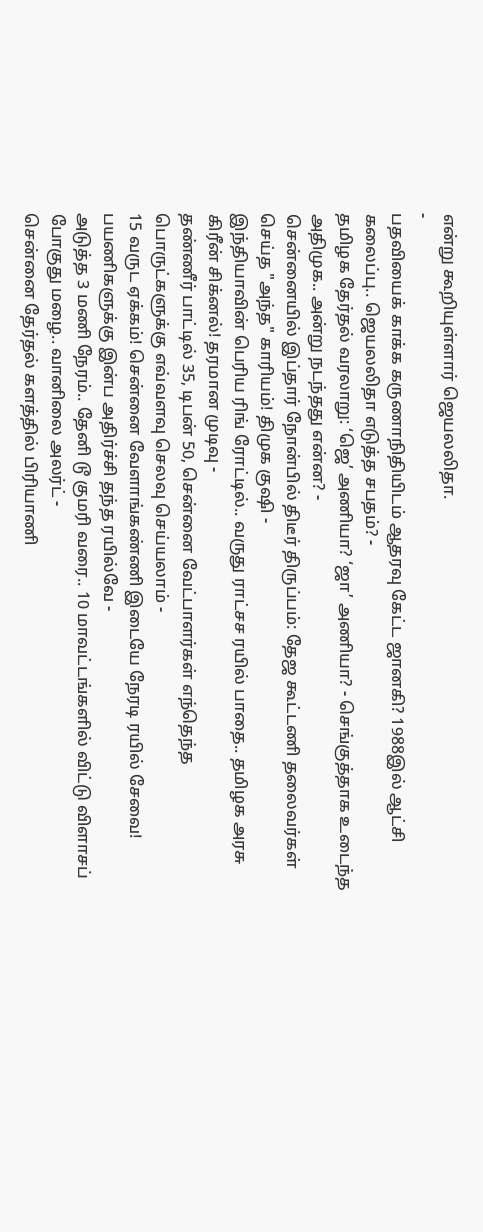என்று கூறியுள்ளார் ஜெயலலிதா.
-
பதவியைக் காக்க கருணாநிதியிடம் ஆதரவு கேட்ட ஜானகி? 1988இல் ஆட்சி கலைப்பு.. ஜெயலலிதா எடுத்த சபதம்? -
தமிழக தேர்தல் வரலாறு: ‘ஜெ’ அணியா? ‘ஜா’ அணியா? - செங்குத்தாக உடைந்த அதிமுக.. அன்று நடந்தது என்ன? -
சென்னையில் இப்தார் நோன்பில் திடீர் திருப்பம்: தேஜ கூட்டணி தலைவர்கள் செய்த "அந்த" காரியம்! திமுக குஷி -
இந்தியாவின் பெரிய ரிங் ரோட்டில்.. வருது ராட்சச ரயில் பாதை.. தமிழக அரசு கிரீன் சிக்னல்! தரமான முடிவு -
தண்ணீர் பாட்டில் 35, டிபன் 50, சென்னை வேட்பாளர்கள் எந்தெந்த பொருட்களுக்கு எவ்வளவு செலவு செய்யலாம் -
15 வருட ஏக்கம்! சென்னை வேளாங்கண்ணி இடையே நேரடி ரயில் சேவை! பயணிகளுக்கு இன்ப அதிர்ச்சி தந்த ரயில்வே -
அடுத்த 3 மணி நேரம்.. தேனி டூ குமரி வரை.. 10 மாவட்டங்களில் விட்டு விளாசப் போகுது மழை.. வானிலை அலர்ட் -
சென்னை தேர்தல் களத்தில் பிரியாணி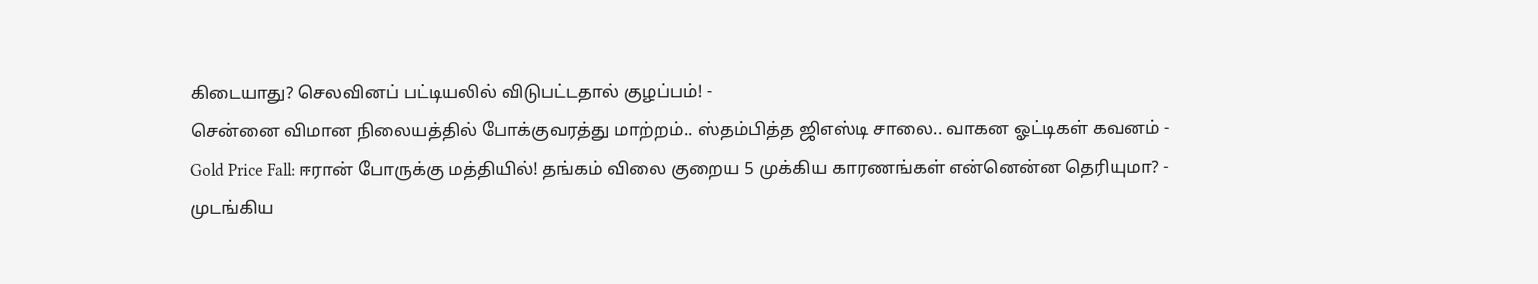கிடையாது? செலவினப் பட்டியலில் விடுபட்டதால் குழப்பம்! -
சென்னை விமான நிலையத்தில் போக்குவரத்து மாற்றம்.. ஸ்தம்பித்த ஜிஎஸ்டி சாலை.. வாகன ஓட்டிகள் கவனம் -
Gold Price Fall: ஈரான் போருக்கு மத்தியில்! தங்கம் விலை குறைய 5 முக்கிய காரணங்கள் என்னென்ன தெரியுமா? -
முடங்கிய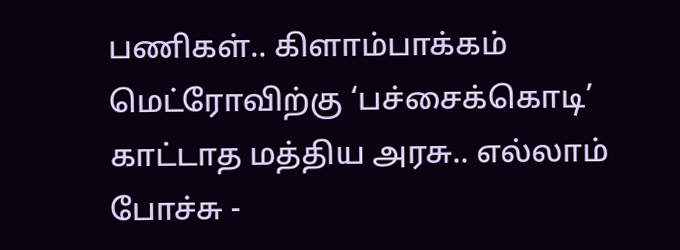பணிகள்.. கிளாம்பாக்கம் மெட்ரோவிற்கு ‘பச்சைக்கொடி’ காட்டாத மத்திய அரசு.. எல்லாம் போச்சு -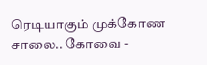ரெடியாகும் முக்கோண சாலை.. கோவை -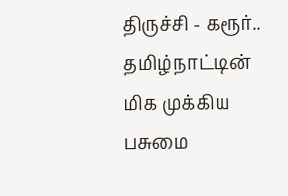திருச்சி - கரூர்.. தமிழ்நாட்டின் மிக முக்கிய பசுமை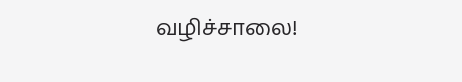வழிச்சாலை!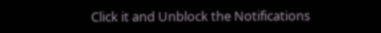Click it and Unblock the Notifications